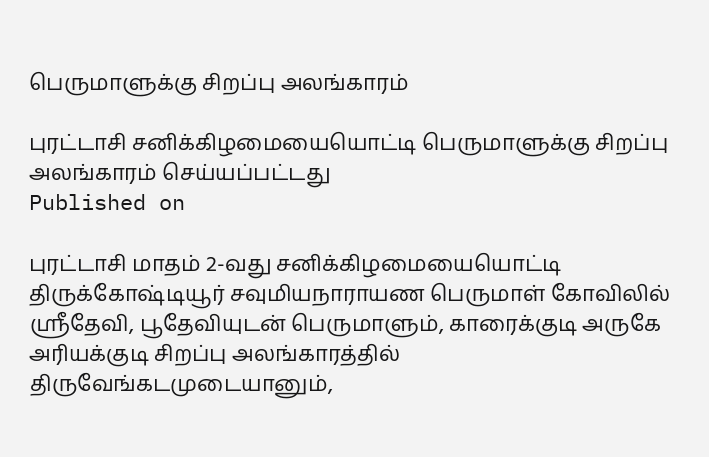பெருமாளுக்கு சிறப்பு அலங்காரம்

புரட்டாசி சனிக்கிழமையையொட்டி பெருமாளுக்கு சிறப்பு அலங்காரம் செய்யப்பட்டது
Published on

புரட்டாசி மாதம் 2-வது சனிக்கிழமையையொட்டி திருக்கோஷ்டியூர் சவுமியநாராயண பெருமாள் கோவிலில் ஸ்ரீதேவி, பூதேவியுடன் பெருமாளும், காரைக்குடி அருகே அரியக்குடி சிறப்பு அலங்காரத்தில் திருவேங்கடமுடையானும்,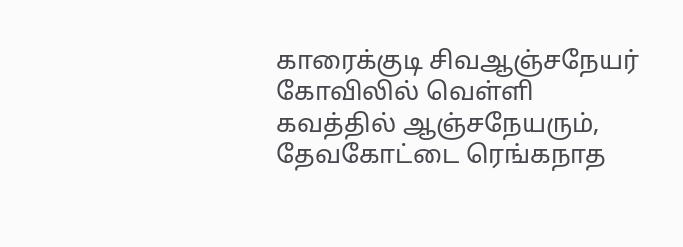காரைக்குடி சிவஆஞ்சநேயர் கோவிலில் வெள்ளி கவத்தில் ஆஞ்சநேயரும், தேவகோட்டை ரெங்கநாத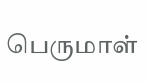பெருமாள்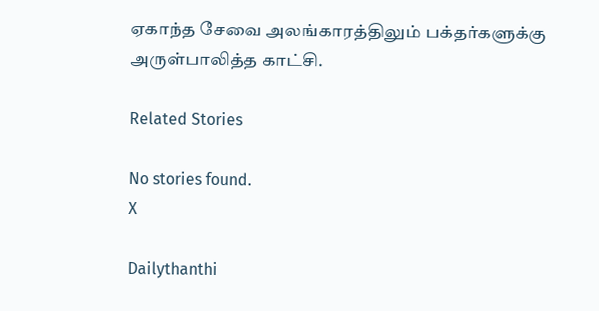ஏகாந்த சேவை அலங்காரத்திலும் பக்தர்களுக்கு அருள்பாலித்த காட்சி.

Related Stories

No stories found.
X

Dailythanthi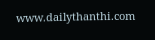www.dailythanthi.com